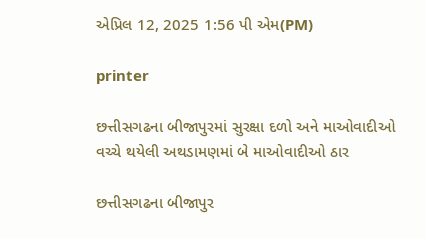એપ્રિલ 12, 2025 1:56 પી એમ(PM)

printer

છત્તીસગઢના બીજાપુરમાં સુરક્ષા દળો અને માઓવાદીઓ વચ્ચે થયેલી અથડામણમાં બે માઓવાદીઓ ઠાર

છત્તીસગઢના બીજાપુર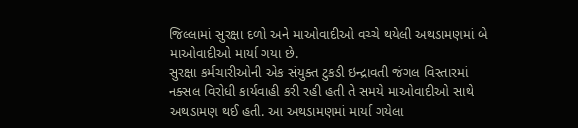જિલ્લામાં સુરક્ષા દળો અને માઓવાદીઓ વચ્ચે થયેલી અથડામણમાં બે માઓવાદીઓ માર્યા ગયા છે.
સુરક્ષા કર્મચારીઓની એક સંયુક્ત ટુકડી ઇન્દ્રાવતી જંગલ વિસ્તારમાં નક્સલ વિરોધી કાર્યવાહી કરી રહી હતી તે સમયે માઓવાદીઓ સાથે અથડામણ થઈ હતી. આ અથડામણમાં માર્યા ગયેલા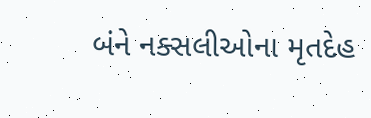બંને નક્સલીઓના મૃતદેહ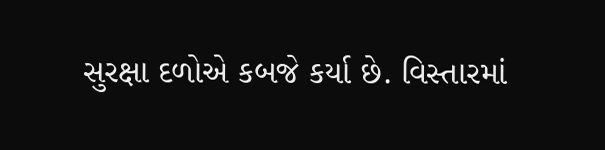સુરક્ષા દળોએ કબજે કર્યા છે. વિસ્તારમાં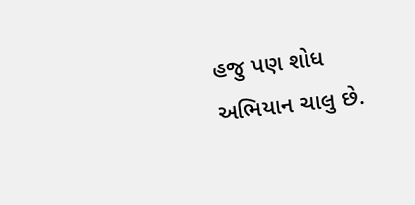હજુ પણ શોધ અભિયાન ચાલુ છે.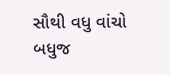સૌથી વધુ વાંચો
બધુજ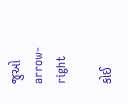જુઓ arrow-right

કોઈ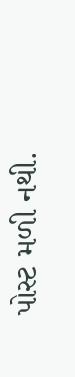પોસ્ટ મળી નથી.